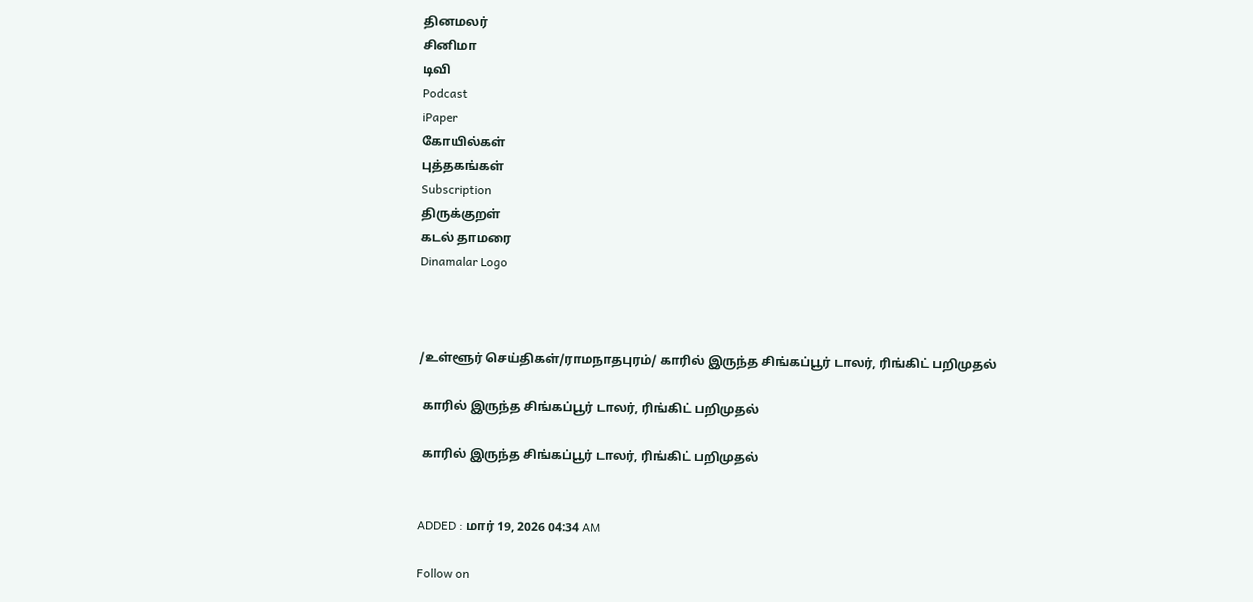தினமலர்
சினிமா
டிவி
Podcast
iPaper
கோயில்கள்
புத்தகங்கள்
Subscription
திருக்குறள்
கடல் தாமரை
Dinamalar Logo



/உள்ளூர் செய்திகள்/ராமநாதபுரம்/ காரில் இருந்த சிங்கப்பூர் டாலர், ரிங்கிட் பறிமுதல்

 காரில் இருந்த சிங்கப்பூர் டாலர், ரிங்கிட் பறிமுதல்

 காரில் இருந்த சிங்கப்பூர் டாலர், ரிங்கிட் பறிமுதல்


ADDED : மார் 19, 2026 04:34 AM

Follow on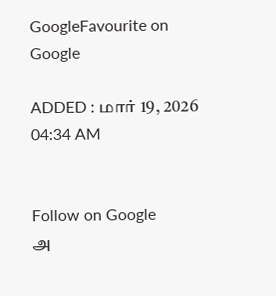GoogleFavourite on Google

ADDED : மார் 19, 2026 04:34 AM


Follow on Google
அ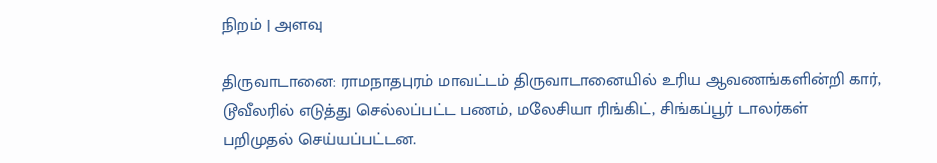நிறம் | அளவு

திருவாடானை: ராமநாதபுரம் மாவட்டம் திருவாடானையில் உரிய ஆவணங்களின்றி கார், டூவீலரில் எடுத்து செல்லப்பட்ட பணம், மலேசியா ரிங்கிட், சிங்கப்பூர் டாலர்கள் பறிமுதல் செய்யப்பட்டன.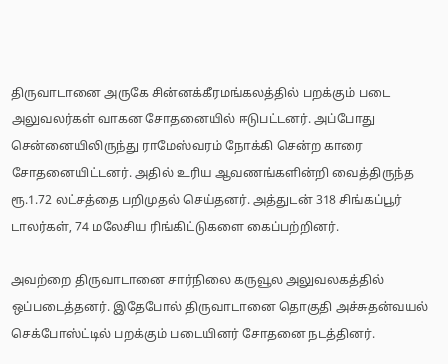திருவாடானை அருகே சின்னக்கீரமங்கலத்தில் பறக்கும் படை அலுவலர்கள் வாகன சோதனையில் ஈடுபட்டனர். அப்போது சென்னையிலிருந்து ராமேஸ்வரம் நோக்கி சென்ற காரை சோதனையிட்டனர். அதில் உரிய ஆவணங்களின்றி வைத்திருந்த ரூ.1.72 லட்சத்தை பறிமுதல் செய்தனர். அத்துடன் 318 சிங்கப்பூர் டாலர்கள், 74 மலேசிய ரிங்கிட்டுகளை கைப்பற்றினர்.

அவற்றை திருவாடானை சார்நிலை கருவூல அலுவலகத்தில் ஒப்படைத்தனர். இதேபோல் திருவாடானை தொகுதி அச்சுதன்வயல் செக்போஸ்ட்டில் பறக்கும் படையினர் சோதனை நடத்தினர்.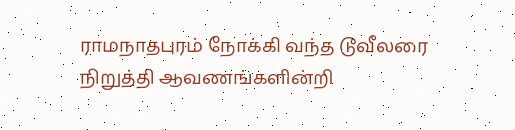ராமநாதபுரம் நோக்கி வந்த டூவீலரை நிறுத்தி ஆவணங்களின்றி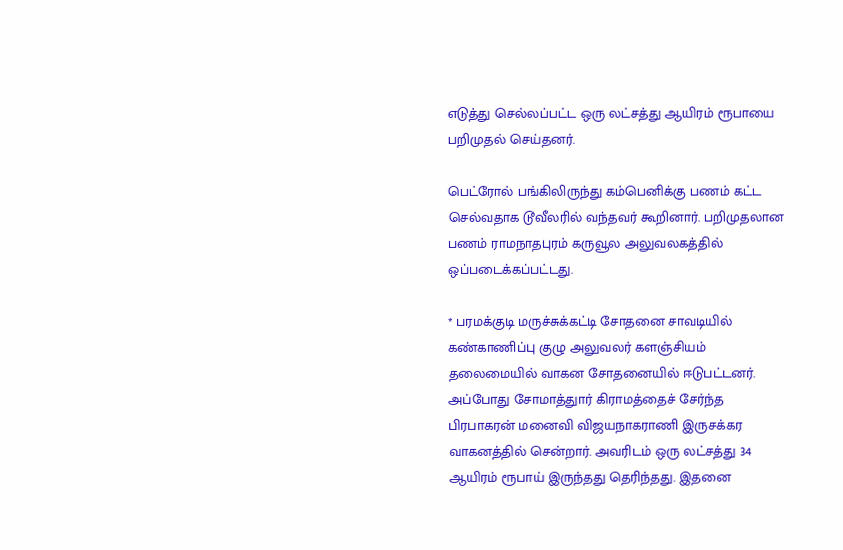எடுத்து செல்லப்பட்ட ஒரு லட்சத்து ஆயிரம் ரூபாயை பறிமுதல் செய்தனர்.

பெட்ரோல் பங்கிலிருந்து கம்பெனிக்கு பணம் கட்ட செல்வதாக டூவீலரில் வந்தவர் கூறினார். பறிமுதலான பணம் ராமநாதபுரம் கருவூல அலுவலகத்தில் ஒப்படைக்கப்பட்டது.

* பரமக்குடி மருச்சுக்கட்டி சோதனை சாவடியில் கண்காணிப்பு குழு அலுவலர் களஞ்சியம் தலைமையில் வாகன சோதனையில் ஈடுபட்டனர். அப்போது சோமாத்துார் கிராமத்தைச் சேர்ந்த பிரபாகரன் மனைவி விஜயநாகராணி இருசக்கர வாகனத்தில் சென்றார். அவரிடம் ஒரு லட்சத்து 34 ஆயிரம் ரூபாய் இருந்தது தெரிந்தது. இதனை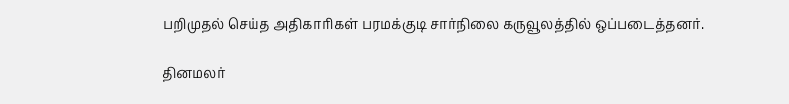பறிமுதல் செய்த அதிகாரிகள் பரமக்குடி சார்நிலை கருவூலத்தில் ஒப்படைத்தனர்.

தினமலர்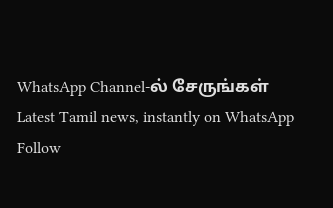WhatsApp Channel-ல் சேருங்கள்
Latest Tamil news, instantly on WhatsApp
Follow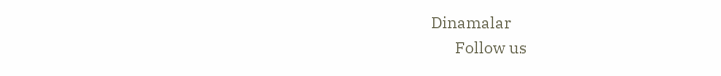Dinamalar
      Follow us